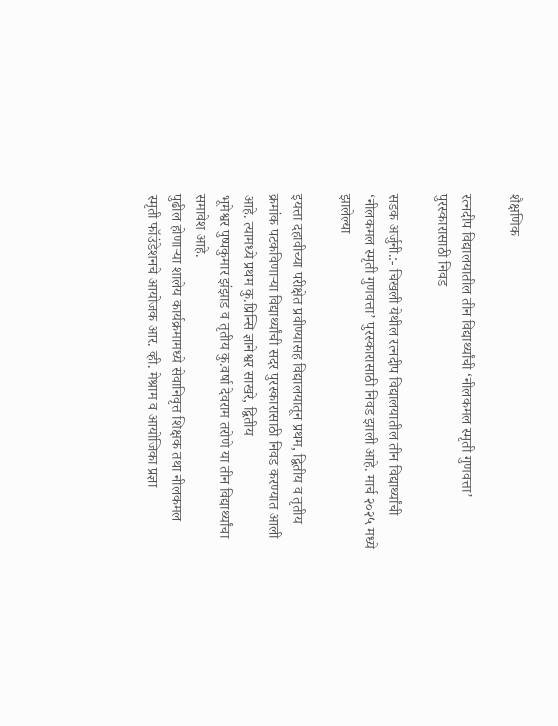शैक्षणिक

रत्नदीप विद्यालयातील तीन विद्यार्थ्यांची ‘नीलकमल स्मृती गुणवत्ता’ पुरस्कारासाठी निवड

सडक अर्जुनी.:- चिखली येथील रत्नदीप विद्यालयातील तीन विद्यार्थ्यांची ‘नीलकमल स्मृती गुणवत्ता’ पुरस्कारासाठी निवड झाली आहे. मार्च २०२५ मध्ये झालेल्या

इयत्ता दहावीच्या परीक्षेत प्रवीण्यासह विद्यालयातून प्रथम, द्वितीय व तृतीय क्रमांक पटकविणाऱ्या विद्यार्थ्यांची सदर पुरस्कारासाठी निवड करण्यात आली आहे. त्यामध्ये प्रथम कु.प्रिन्सि ज्ञानेश्वर साखरे, द्वितीय
भूमेश्वर पुष्पकुमार झंझाड व तृतीय कु.वर्षा देवराम तरोणे या तीन विद्यार्थ्यांचा समावेश आहे.
पुढील होणाऱ्या शालेय कार्यक्रमामध्ये सेवानिवृत्त शिक्षक तथा नीलकमल स्मृती फॉउंडेशनचे आयोजक आर. व्ही. मेश्राम व आयोजिका प्रज्ञा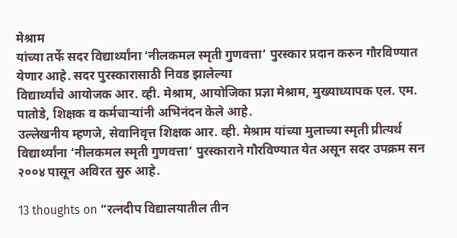मेश्राम
यांच्या तर्फे सदर विद्यार्थ्यांना ‘नीलकमल स्मृती गुणवत्ता’ पुरस्कार प्रदान करुन गौरविण्यात येणार आहे. सदर पुरस्कारासाठी निवड झालेल्या
विद्यार्थ्यांचे आयोजक आर. व्ही. मेश्राम, आयोजिका प्रज्ञा मेश्राम, मुख्याध्यापक एल. एम. पातोडे, शिक्षक व कर्मचाऱ्यांनी अभिनंदन केले आहे.
उल्लेखनीय म्हणजे, सेवानिवृत्त शिक्षक आर. व्ही. मेश्राम यांच्या मुलाच्या स्मृती प्रीत्यर्थ विद्यार्थ्यांना ‘नीलकमल स्मृती गुणवत्ता’ पुरस्काराने गौरविण्यात येत असून सदर उपक्रम सन २००४ पासून अविरत सुरु आहे.

13 thoughts on “रत्नदीप विद्यालयातील तीन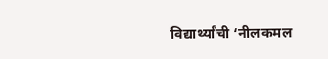विद्यार्थ्यांची ‘नीलकमल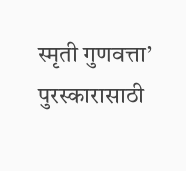स्मृती गुणवत्ता’ पुरस्कारासाठी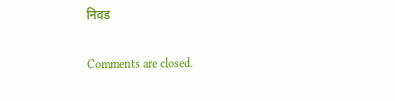निवड

Comments are closed.